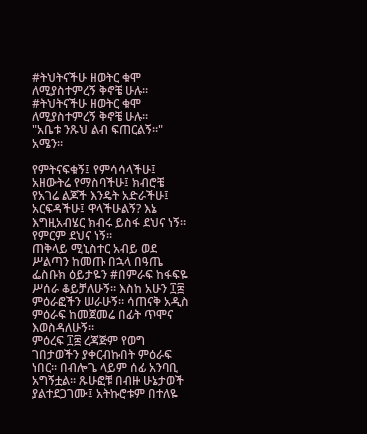#ትህትናችሁ ዘወትር ቁሞ ለሚያስተምረኝ ቅኖቼ ሁሉ።
#ትህትናችሁ ዘወትር ቁሞ ለሚያስተምረኝ ቅኖቼ ሁሉ።
"አቤቱ ንጹህ ልብ ፍጠርልኝ።" አሜን።

የምትናፍቁኝ፤ የምሳሳላችሁ፤ አዘውትሬ የማስባችሁ፤ ክብሮቼ የአገሬ ልጆች እንዴት አድራችሁ፤ አርፍዳችሁ፤ ዋላችሁልኝ? እኔ እግዚአብሄር ክብሩ ይስፋ ደህና ነኝ። የምርም ደህና ነኝ።
ጠቅላይ ሚኒስተር አብይ ወደ ሥልጣን ከመጡ በኋላ በዓጤ ፌስቡክ ዕይታዬን #በምራፍ ከፋፍዬ ሥሰራ ቆይቻለሁኝ። እስከ አሁን ፲፰ ምዕራፎችን ሠራሁኝ። ሳጠናቅ አዲስ ምዕራፍ ከመጀመሬ በፊት ጥሞና እወስዳለሁኝ።
ምዕረፍ ፲፰ ረጃጅም የወግ ገበታወችን ያቀርብኩበት ምዕራፍ ነበር። በብሎጌ ላይም ሰፊ አንባቢ አግኝቷል። ጹሁፎቹ በብዙ ሁኔታወች ያልተደጋገሙ፤ አትኩሮቱም በተለዬ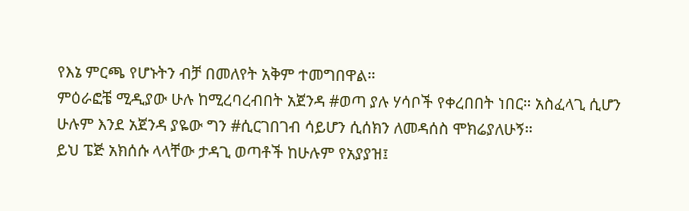የእኔ ምርጫ የሆኑትን ብቻ በመለየት አቅም ተመግበዋል።
ምዕራፎቼ ሚዲያው ሁሉ ከሚረባረብበት አጀንዳ #ወጣ ያሉ ሃሳቦች የቀረበበት ነበር። አስፈላጊ ሲሆን ሁሉም እንደ አጀንዳ ያዬው ግን #ሲርገበገብ ሳይሆን ሲሰክን ለመዳሰስ ሞክሬያለሁኝ።
ይህ ፔጅ አክሰሱ ላላቸው ታዳጊ ወጣቶች ከሁሉም የአያያዝ፤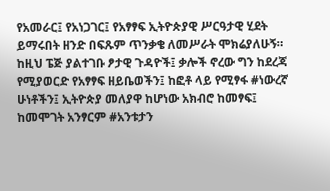የአመራር፤ የአነጋገር፤ የአፃፃፍ ኢትዮጵያዊ ሥርዓታዊ ሂደት ይማሩበት ዘንድ በፍጹም ጥንቃቄ ለመሥራት ሞክሬያለሁኝ።
ከዚህ ፔጅ ያልተገቡ ፆታዊ ጉዳዮች፤ ቃሎች ኖረው ግን ከደረጃ የሚያወርድ የአፃፃፍ ዘይቤወችን፤ ከፎቶ ላይ የሚፃፋ #ነውረኛ ሁነቶችን፤ ኢትዮጵያ መለያዋ ከሆነው አክብሮ ከመፃፍ፤ ከመሞገት አንፃርም #አንቱታን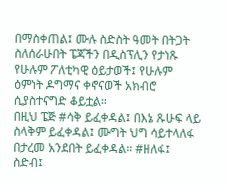በማስቀጠል፤ ሙሉ ስድስት ዓመት በትጋት ስለሰራሁበት ፔጃችን በዲስፕሊን የታነጹ የሁሉም ፖለቲካዊ ዕይታወች፤ የሁሉም ዕምነት ዶግማና ቀኖናወች አክብሮ ሲያስተናግድ ቆይቷል።
በዚህ ፔጅ #ሳቅ ይፈቀዳል፤ በእኔ ጹሁፍ ላይ ስላቅም ይፈቀዳል፤ ሙግት ህግ ሳይተላለፋ በታረመ አንደበት ይፈቀዳል። #ዘለፋ፤ ስድብ፤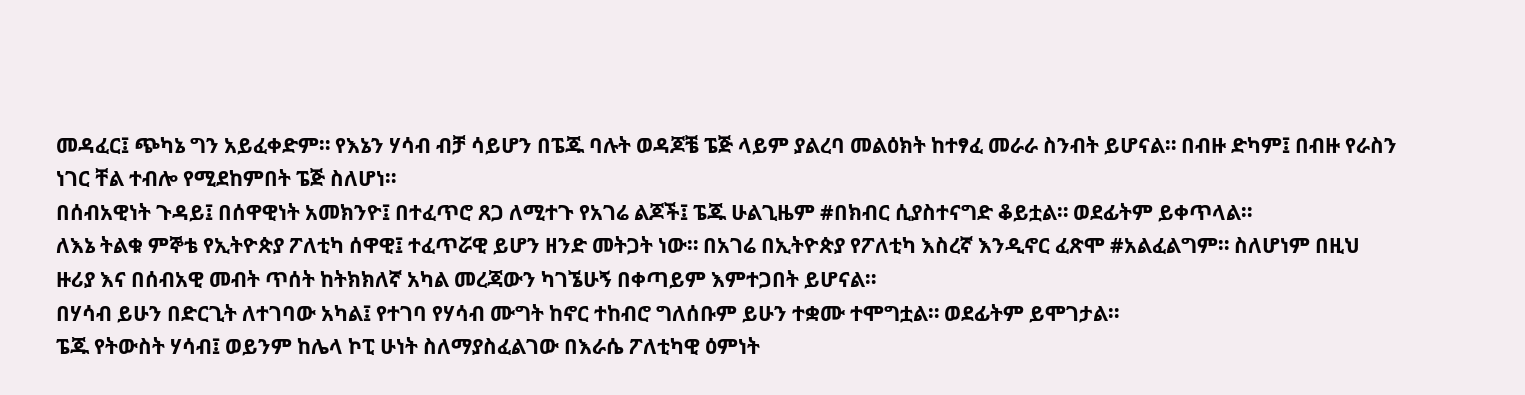መዳፈር፤ ጭካኔ ግን አይፈቀድም። የእኔን ሃሳብ ብቻ ሳይሆን በፔጁ ባሉት ወዳጆቼ ፔጅ ላይም ያልረባ መልዕክት ከተፃፈ መራራ ስንብት ይሆናል። በብዙ ድካም፤ በብዙ የራስን ነገር ቸል ተብሎ የሚደከምበት ፔጅ ስለሆነ።
በሰብአዊነት ጉዳይ፤ በሰዋዊነት አመክንዮ፤ በተፈጥሮ ጸጋ ለሚተጉ የአገሬ ልጆች፤ ፔጁ ሁልጊዜም #በክብር ሲያስተናግድ ቆይቷል። ወደፊትም ይቀጥላል።
ለእኔ ትልቁ ምኞቴ የኢትዮጵያ ፖለቲካ ሰዋዊ፤ ተፈጥሯዊ ይሆን ዘንድ መትጋት ነው። በአገሬ በኢትዮጵያ የፖለቲካ እስረኛ እንዲኖር ፈጽሞ #አልፈልግም። ስለሆነም በዚህ ዙሪያ እና በሰብአዊ መብት ጥሰት ከትክክለኛ አካል መረጃውን ካገኜሁኝ በቀጣይም እምተጋበት ይሆናል።
በሃሳብ ይሁን በድርጊት ለተገባው አካል፤ የተገባ የሃሳብ ሙግት ከኖር ተከብሮ ግለሰቡም ይሁን ተቋሙ ተሞግቷል። ወደፊትም ይሞገታል።
ፔጁ የትውስት ሃሳብ፤ ወይንም ከሌላ ኮፒ ሁነት ስለማያስፈልገው በእራሴ ፖለቲካዊ ዕምነት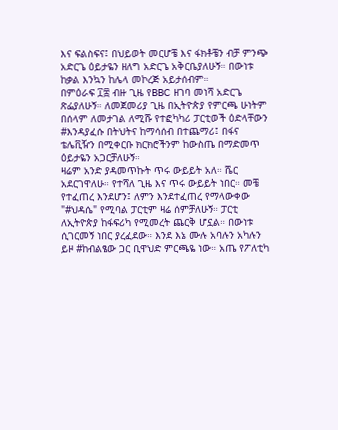እና ፍልስፍና፤ በህይወት መርሆቼ እና ፋክቶቼን ብቻ ምንጭ አድርጌ ዕይታዬን ዘለግ አድርጌ አቅርቤያለሁኝ። በውነቱ ከቃል እንኳን ከሌላ መኮረጅ አይታሰብም።
በምዕራፍ ፲፰ ብዙ ጊዜ የBBC ዘገባ መነሻ አድርጌ ጽፌያለሁኝ። ለመጀመሪያ ጊዜ በኢትዮጵያ የምርጫ ሁነትም በሰላም ለመታገል ለሚሹ የተፎካካሪ ፓርቲወች ዕድላቸውን #እንዳያፈሱ በትህትና ከማሳሰብ በተጨማሪ፤ በፋና ቴሌቪዥን በሚቀርቡ ክርክሮችንም ከውስጤ በማድመጥ ዕይታዬን አጋርቻለሁኝ።
ዛሬም አንድ ያዳመጥኩት ጥሩ ውይይት አለ። ሼር አደርገዋለሁ። የተሻለ ጊዜ እና ጥሩ ውይይት ነበር። መቼ የተፈጠረ እንደሆን፤ ለምን እንደተፈጠረ የማላውቀው "#ህዳሴ" የሚባል ፓርቲም ዛሬ ሰምቻለሁኝ። ፓርቲ ለኢትዮጵያ ከፋፍሪካ የሚመረት ጨርቅ ሆኗል። በውነቱ ሲገርመኝ ነበር ያረፈደው። እንደ እኔ ሙሉ አባሉን አካሉን ይዞ #ከብልፄው ጋር ቢዋህድ ምርጫዬ ነው። አጤ የፖለቲካ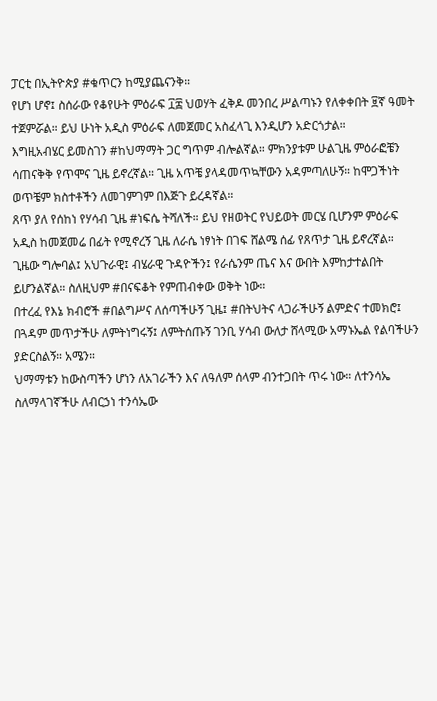ፓርቲ በኢትዮጵያ #ቁጥርን ከሚያጨናንቅ።
የሆነ ሆኖ፤ ስሰራው የቆየሁት ምዕራፍ ፲፰ ህወሃት ፈቅዶ መንበረ ሥልጣኑን የለቀቀበት ፱ኛ ዓመት ተጀምሯል። ይህ ሁነት አዲስ ምዕራፍ ለመጀመር አስፈላጊ እንዲሆን አድርጎታል።
እግዚአብሄር ይመስገን #ከህማማት ጋር ግጥም ብሎልኛል። ምክንያቱም ሁልጊዜ ምዕራፎቼን ሳጠናቅቅ የጥሞና ጊዜ ይኖረኛል። ጊዜ አጥቼ ያላዳመጥኳቸውን አዳምጣለሁኝ። ከሞጋችነት ወጥቼም ክስተቶችን ለመገምገም በእጅጉ ይረዳኛል።
ጸጥ ያለ የሰከነ የሃሳብ ጊዜ #ነፍሴ ትሻለች። ይህ የዘወትር የህይወት መርሄ ቢሆንም ምዕራፍ አዲስ ከመጀመሬ በፊት የሚኖረኝ ጊዜ ለራሴ ነፃነት በገፍ ሸልሜ ሰፊ የጸጥታ ጊዜ ይኖረኛል።
ጊዜው ግሎባል፤ አህጉራዊ፤ ብሄራዊ ጉዳዮችን፤ የራሴንም ጤና እና ውበት እምከታተልበት ይሆንልኛል። ስለዚህም #በናፍቆት የምጠብቀው ወቅት ነው።
በተረፈ የእኔ ክብሮች #በልግሥና ለሰጣችሁኝ ጊዜ፤ #በትህትና ላጋራችሁኝ ልምድና ተመክሮ፤ በጓዳም መጥታችሁ ለምትነግሩኝ፤ ለምትሰጡኝ ገንቢ ሃሳብ ውለታ ሸላሚው አማኑኤል የልባችሁን ያድርስልኝ። አሜን።
ህማማቱን ከውስጣችን ሆነን ለአገራችን እና ለዓለም ሰላም ብንተጋበት ጥሩ ነው። ለተንሳኤ ስለማላገኛችሁ ለብርኃነ ተንሳኤው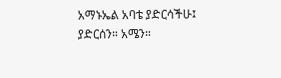አማኑኤል አባቴ ያድርሳችሁ፤ ያድርሰን። አሜን።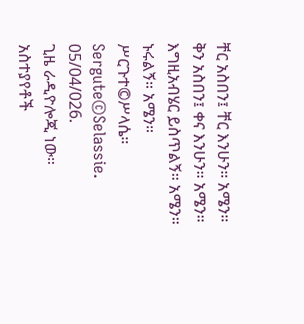ቸር አስበን፤ ቸር እንሁን። አሜን።
ቅን አስበን፤ ቀና እንሁን። አሜን።
እግዚአብሄር ይስጥልኝ። አሜን።
ኑሩልኝ። አሜን።
ሥርጉተ©ሥላሴ።
Sergute©Selassie.
05/04/026.
ጊዜ ራዲዮሎጂ ነው።
አስተያየቶች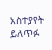አስተያየት ይለጥፉ